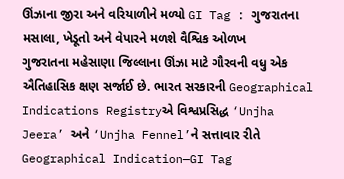ઊંઝાના જીરા અને વરિયાળીને મળ્યો GI Tag : ગુજરાતના મસાલા, ખેડૂતો અને વેપારને મળશે વૈશ્વિક ઓળખ
ગુજરાતના મહેસાણા જિલ્લાના ઊંઝા માટે ગૌરવની વધુ એક ઐતિહાસિક ક્ષણ સર્જાઈ છે. ભારત સરકારની Geographical Indications Registryએ વિશ્વપ્રસિદ્ધ ‘Unjha Jeera’ અને ‘Unjha Fennel’ને સત્તાવાર રીતે Geographical Indication—GI Tag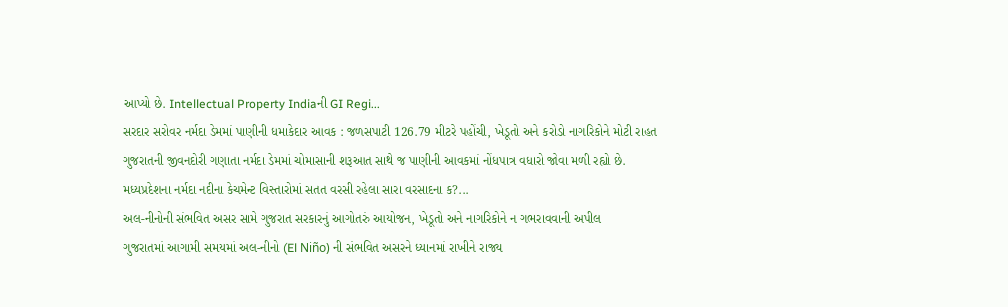આપ્યો છે. Intellectual Property Indiaની GI Regi...
સરદાર સરોવર નર્મદા ડેમમાં પાણીની ધમાકેદાર આવક : જળસપાટી 126.79 મીટરે પહોંચી, ખેડૂતો અને કરોડો નાગરિકોને મોટી રાહત
ગુજરાતની જીવનદોરી ગણાતા નર્મદા ડેમમાં ચોમાસાની શરૂઆત સાથે જ પાણીની આવકમાં નોંધપાત્ર વધારો જોવા મળી રહ્યો છે. મધ્યપ્રદેશના નર્મદા નદીના કેચમેન્ટ વિસ્તારોમાં સતત વરસી રહેલા સારા વરસાદના ક?...
અલ-નીનોની સંભવિત અસર સામે ગુજરાત સરકારનું આગોતરું આયોજન, ખેડૂતો અને નાગરિકોને ન ગભરાવવાની અપીલ
ગુજરાતમાં આગામી સમયમાં અલ-નીનો (El Niño) ની સંભવિત અસરને ધ્યાનમાં રાખીને રાજ્ય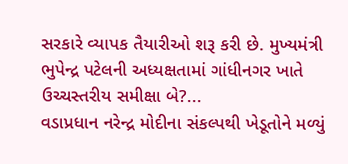સરકારે વ્યાપક તૈયારીઓ શરૂ કરી છે. મુખ્યમંત્રી ભુપેન્દ્ર પટેલની અધ્યક્ષતામાં ગાંધીનગર ખાતે ઉચ્ચસ્તરીય સમીક્ષા બે?...
વડાપ્રધાન નરેન્દ્ર મોદીના સંકલ્પથી ખેડૂતોને મળ્યું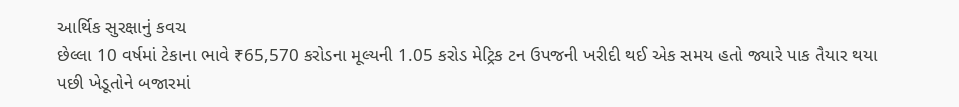આર્થિક સુરક્ષાનું કવચ
છેલ્લા 10 વર્ષમાં ટેકાના ભાવે ₹65,570 કરોડના મૂલ્યની 1.05 કરોડ મેટ્રિક ટન ઉપજની ખરીદી થઈ એક સમય હતો જ્યારે પાક તૈયાર થયા પછી ખેડૂતોને બજારમાં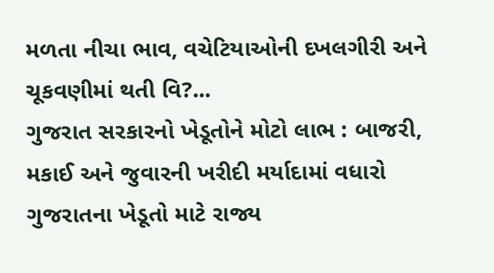મળતા નીચા ભાવ, વચેટિયાઓની દખલગીરી અને ચૂકવણીમાં થતી વિ?...
ગુજરાત સરકારનો ખેડૂતોને મોટો લાભ : બાજરી, મકાઈ અને જુવારની ખરીદી મર્યાદામાં વધારો
ગુજરાતના ખેડૂતો માટે રાજ્ય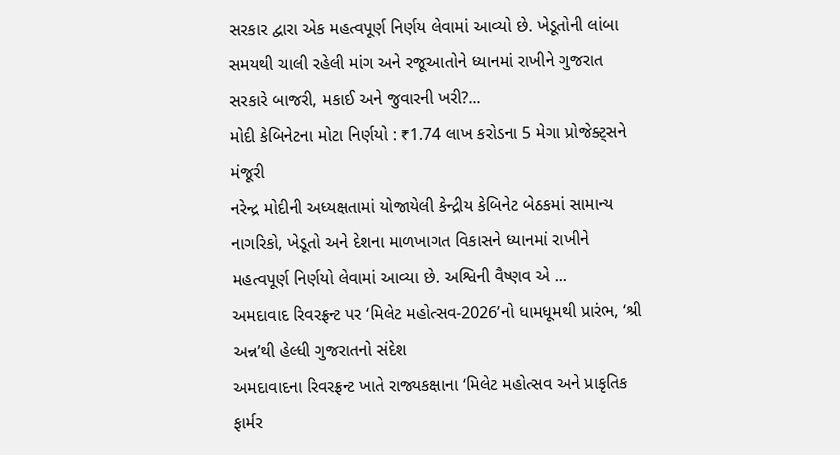સરકાર દ્વારા એક મહત્વપૂર્ણ નિર્ણય લેવામાં આવ્યો છે. ખેડૂતોની લાંબા સમયથી ચાલી રહેલી માંગ અને રજૂઆતોને ધ્યાનમાં રાખીને ગુજરાત સરકારે બાજરી, મકાઈ અને જુવારની ખરી?...
મોદી કેબિનેટના મોટા નિર્ણયો : ₹1.74 લાખ કરોડના 5 મેગા પ્રોજેક્ટ્સને મંજૂરી
નરેન્દ્ર મોદીની અધ્યક્ષતામાં યોજાયેલી કેન્દ્રીય કેબિનેટ બેઠકમાં સામાન્ય નાગરિકો, ખેડૂતો અને દેશના માળખાગત વિકાસને ધ્યાનમાં રાખીને મહત્વપૂર્ણ નિર્ણયો લેવામાં આવ્યા છે. અશ્વિની વૈષ્ણવ એ ...
અમદાવાદ રિવરફ્રન્ટ પર ‘મિલેટ મહોત્સવ-2026’નો ધામધૂમથી પ્રારંભ, ‘શ્રી અન્ન’થી હેલ્ધી ગુજરાતનો સંદેશ
અમદાવાદના રિવરફ્રન્ટ ખાતે રાજ્યકક્ષાના ‘મિલેટ મહોત્સવ અને પ્રાકૃતિક ફાર્મર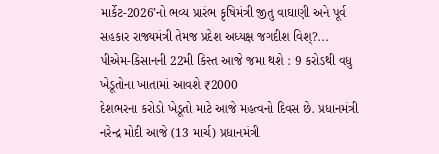માર્કેટ-2026’નો ભવ્ય પ્રારંભ કૃષિમંત્રી જીતુ વાઘાણી અને પૂર્વ સહકાર રાજ્યમંત્રી તેમજ પ્રદેશ અધ્યક્ષ જગદીશ વિશ્?...
પીએમ-કિસાનની 22મી કિસ્ત આજે જમા થશે : 9 કરોડથી વધુ ખેડૂતોના ખાતામાં આવશે ₹2000
દેશભરના કરોડો ખેડૂતો માટે આજે મહત્વનો દિવસ છે. પ્રધાનમંત્રી નરેન્દ્ર મોદી આજે (13 માર્ચ) પ્રધાનમંત્રી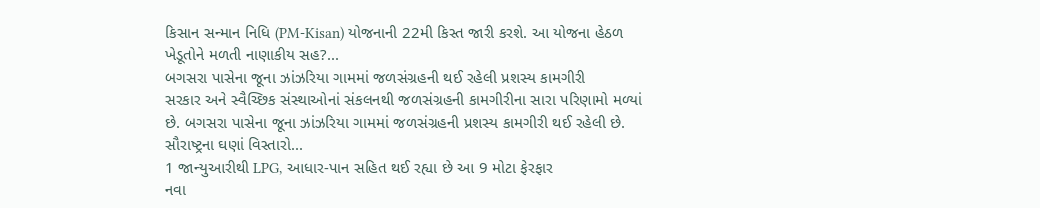કિસાન સન્માન નિધિ (PM-Kisan) યોજનાની 22મી કિસ્ત જારી કરશે. આ યોજના હેઠળ ખેડૂતોને મળતી નાણાકીય સહ?...
બગસરા પાસેના જૂના ઝાંઝરિયા ગામમાં જળસંગ્રહની થઈ રહેલી પ્રશસ્ય કામગીરી
સરકાર અને સ્વૈચ્છિક સંસ્થાઓનાં સંકલનથી જળસંગ્રહની કામગીરીના સારા પરિણામો મળ્યાં છે. બગસરા પાસેના જૂના ઝાંઝરિયા ગામમાં જળસંગ્રહની પ્રશસ્ય કામગીરી થઈ રહેલી છે. સૌરાષ્ટ્રના ઘણાં વિસ્તારો...
1 જાન્યુઆરીથી LPG, આધાર-પાન સહિત થઈ રહ્યા છે આ 9 મોટા ફેરફાર
નવા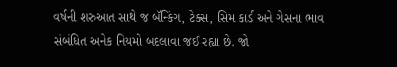વર્ષની શરુઆત સાથે જ બૅન્કિંગ, ટેક્સ, સિમ કાર્ડ અને ગેસના ભાવ સંબંધિત અનેક નિયમો બદલાવા જઈ રહ્યા છે. જો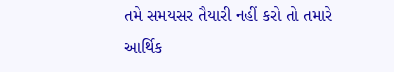તમે સમયસર તૈયારી નહીં કરો તો તમારે આર્થિક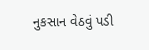નુકસાન વેઠવું પડી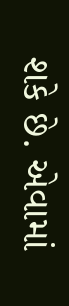શકે છે. એવામાં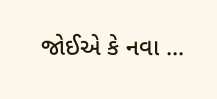જોઈએ કે નવા ...